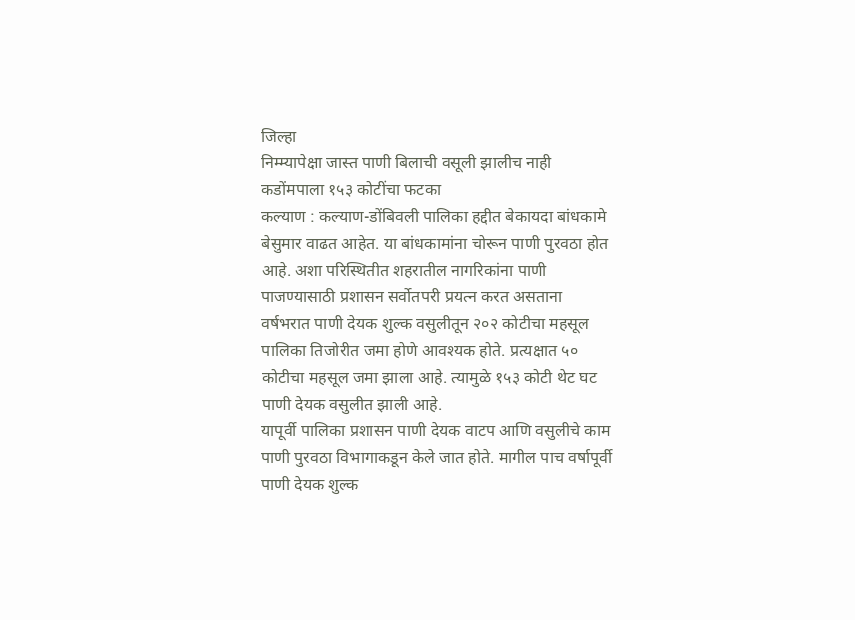जिल्हा
निम्म्यापेक्षा जास्त पाणी बिलाची वसूली झालीच नाही
कडोंमपाला १५३ कोटींचा फटका
कल्याण : कल्याण-डोंबिवली पालिका हद्दीत बेकायदा बांधकामे बेसुमार वाढत आहेत. या बांधकामांना चोरून पाणी पुरवठा होत आहे. अशा परिस्थितीत शहरातील नागरिकांना पाणी पाजण्यासाठी प्रशासन सर्वोतपरी प्रयत्न करत असताना वर्षभरात पाणी देयक शुल्क वसुलीतून २०२ कोटीचा महसूल पालिका तिजोरीत जमा होणे आवश्यक होते. प्रत्यक्षात ५० कोटीचा महसूल जमा झाला आहे. त्यामुळे १५३ कोटी थेट घट पाणी देयक वसुलीत झाली आहे.
यापूर्वी पालिका प्रशासन पाणी देयक वाटप आणि वसुलीचे काम पाणी पुरवठा विभागाकडून केले जात होते. मागील पाच वर्षापूर्वी पाणी देयक शुल्क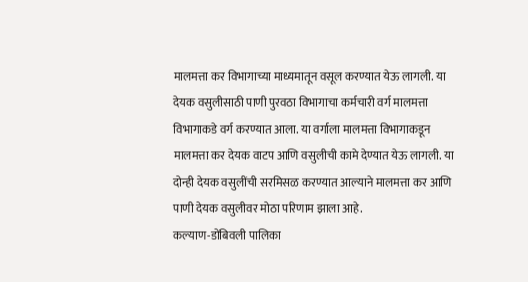मालमत्ता कर विभागाच्या माध्यमातून वसूल करण्यात येऊ लागली. या देयक वसुलीसाठी पाणी पुरवठा विभागाचा कर्मचारी वर्ग मालमत्ता विभागाकडे वर्ग करण्यात आला. या वर्गाला मालमत्ता विभागाकडून मालमत्ता कर देयक वाटप आणि वसुलीची कामे देण्यात येऊ लागली. या दोन्ही देयक वसुलींची सरमिसळ करण्यात आल्याने मालमत्ता कर आणि पाणी देयक वसुलीवर मोठा परिणाम झाला आहे.
कल्याण-डोंबिवली पालिका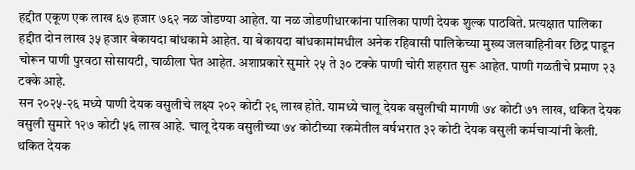हद्दीत एकूण एक लाख ६७ हजार ७६२ नळ जोडण्या आहेत. या नळ जोडणीधारकांना पालिका पाणी देयक शुल्क पाठविते. प्रत्यक्षात पालिका हद्दीत दोन लाख ३५ हजार बेकायदा बांधकामे आहेत. या बेकायदा बांधकामांमधील अनेक रहिवासी पालिकेच्या मुख्य जलवाहिनीवर छिद्र पाडून चोरून पाणी पुरवठा सोसायटी, चाळीला घेत आहेत. अशाप्रकारे सुमारे २५ ते ३० टक्के पाणी चोरी शहरात सुरू आहेत. पाणी गळतीचे प्रमाण २३ टक्के आहे.
सन २०२५-२६ मध्ये पाणी देयक वसुलीचे लक्ष्य २०२ कोटी २९ लाख होते. यामध्ये चालू देयक वसुलीची मागणी ७४ कोटी ७१ लाख, थकित देयक वसुली सुमारे १२७ कोटी ५६ लाख आहे. चालू देयक वसुलीच्या ७४ कोटीच्या रकमेतील वर्षभरात ३२ कोटी देयक वसुली कर्मचाऱ्यांनी केली. थकित देयक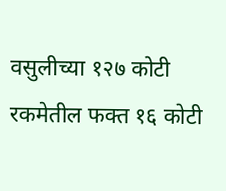वसुलीच्या १२७ कोटी रकमेतील फक्त १६ कोटी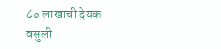८० लाखाची देयक वसुली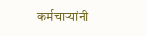कर्मचाऱ्यांनी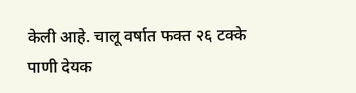केली आहे. चालू वर्षात फक्त २६ टक्के पाणी देयक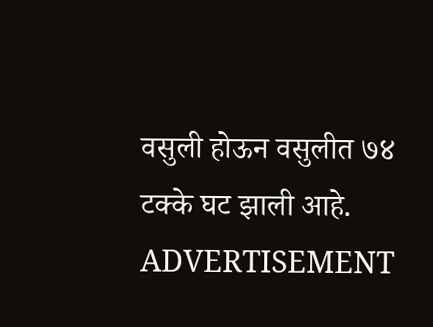वसुली होऊन वसुलीत ७४ टक्के घट झाली आहे.
ADVERTISEMENT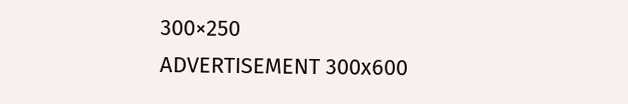300×250
ADVERTISEMENT 300x600